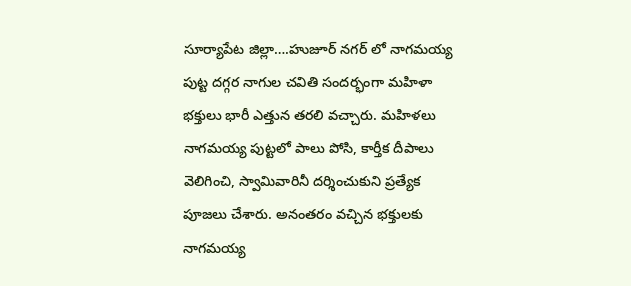సూర్యాపేట జిల్లా….హుజూర్ నగర్ లో నాగమయ్య పుట్ట దగ్గర నాగుల చవితి సందర్భంగా మహిళా భక్తులు భారీ ఎత్తున తరలి వచ్చారు. మహిళలు నాగమయ్య పుట్టలో పాలు పోసి, కార్తీక దీపాలు వెలిగించి, స్వామివారినీ దర్శించుకుని ప్రత్యేక పూజలు చేశారు. అనంతరం వచ్చిన భక్తులకు నాగమయ్య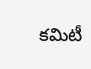కమిటీ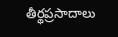తీర్థప్రసాదాలు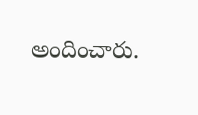అందించారు.